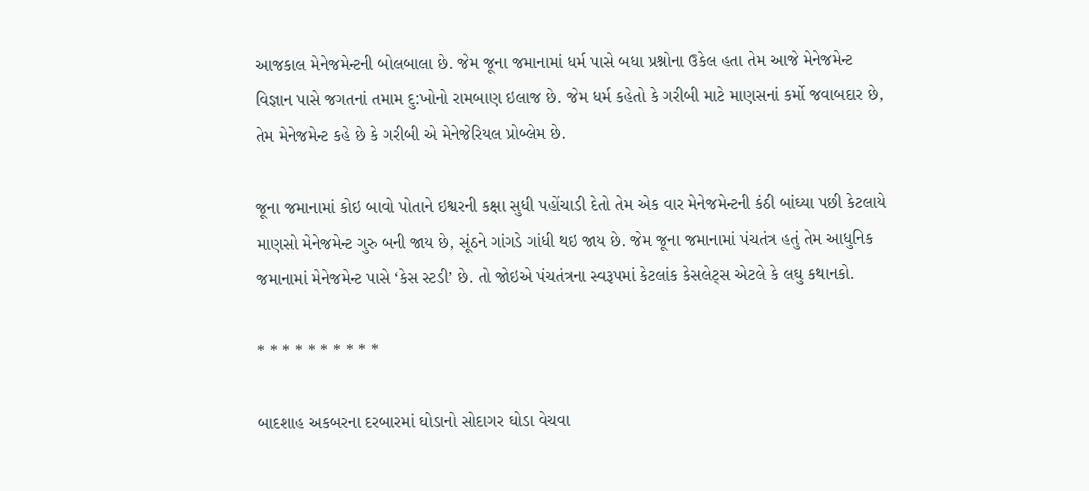આજકાલ મેનેજમેન્ટની બોલબાલા છે. જેમ જૂના જમાનામાં ધર્મ પાસે બધા પ્રશ્નોના ઉકેલ હતા તેમ આજે મેનેજમેન્ટ વિજ્ઞાન પાસે જગતનાં તમામ દુ:ખોનો રામબાણ ઇલાજ છે. જેમ ધર્મ કહેતો કે ગરીબી માટે માણસનાં કર્મો જવાબદાર છે, તેમ મેનેજમેન્ટ કહે છે કે ગરીબી એ મેનેજેરિયલ પ્રોબ્લેમ છે.

જૂના જમાનામાં કોઇ બાવો પોતાને ઇશ્વરની કક્ષા સુધી પહોંચાડી દેતો તેમ એક વાર મેનેજમેન્ટની કંઠી બાંઘ્યા પછી કેટલાયે માણસો મેનેજમેન્ટ ગુરુ બની જાય છે, સૂંઠને ગાંગડે ગાંધી થઇ જાય છે. જેમ જૂના જમાનામાં પંચતંત્ર હતું તેમ આધુનિક જમાનામાં મેનેજમેન્ટ પાસે ‘કેસ સ્ટડી’ છે. તો જોઇએ પંચતંત્રના સ્વરૂપમાં કેટલાંક કેસલેટ્સ એટલે કે લઘુ કથાનકો.

* * * * * * * * * *

બાદશાહ અકબરના દરબારમાં ઘોડાનો સોદાગર ઘોડા વેચવા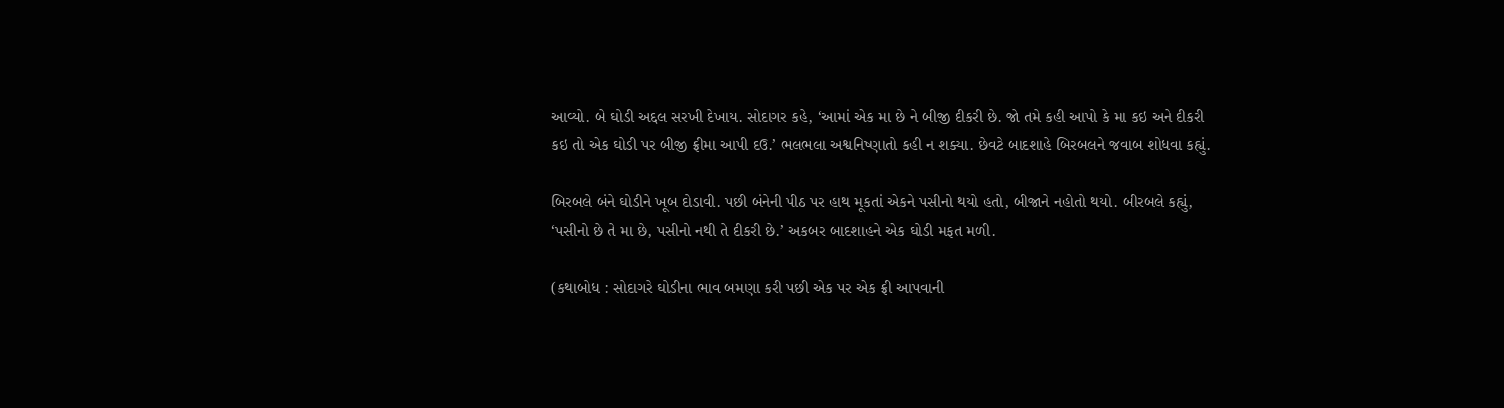આવ્યો. બે ઘોડી અદ્દલ સરખી દેખાય. સોદાગર કહે, ‘આમાં એક મા છે ને બીજી દીકરી છે. જો તમે કહી આપો કે મા કઇ અને દીકરી કઇ તો એક ઘોડી પર બીજી ફ્રીમા આપી દઉ.’ ભલભલા અશ્વનિષ્ણાતો કહી ન શક્યા. છેવટે બાદશાહે બિરબલને જવાબ શોધવા કહ્યું.

બિરબલે બંને ઘોડીને ખૂબ દોડાવી. પછી બંનેની પીઠ પર હાથ મૂકતાં એકને પસીનો થયો હતો, બીજાને નહોતો થયો. બીરબલે કહ્યું, ‘પસીનો છે તે મા છે, પસીનો નથી તે દીકરી છે.’ અકબર બાદશાહને એક ઘોડી મફત મળી.

(કથાબોધ : સોદાગરે ઘોડીના ભાવ બમણા કરી પછી એક પર એક ફ્રી આપવાની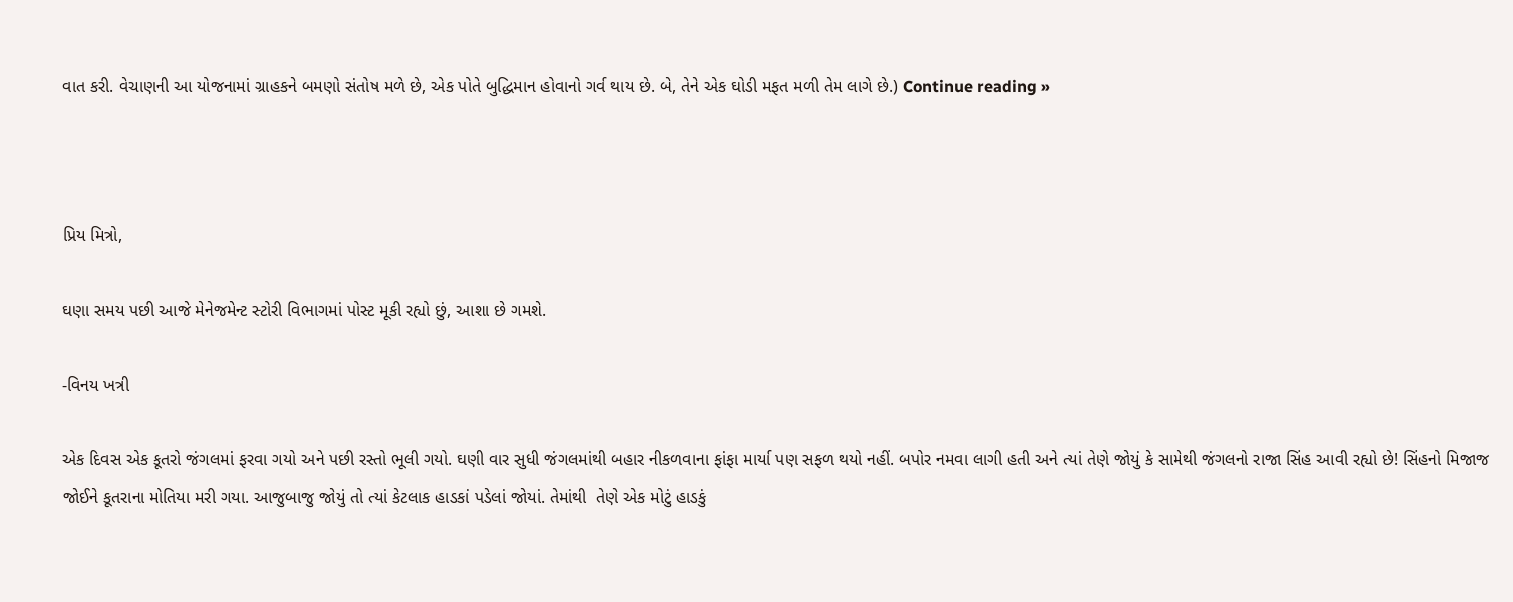વાત કરી. વેચાણની આ યોજનામાં ગ્રાહકને બમણો સંતોષ મળે છે, એક પોતે બુદ્ધિમાન હોવાનો ગર્વ થાય છે. બે, તેને એક ઘોડી મફત મળી તેમ લાગે છે.) Continue reading »



પ્રિય મિત્રો,

ઘણા સમય પછી આજે મેનેજમેન્ટ સ્ટોરી વિભાગમાં પોસ્ટ મૂકી રહ્યો છું, આશા છે ગમશે.

-વિનય ખત્રી

એક દિવસ એક કૂતરો જંગલમાં ફરવા ગયો અને પછી રસ્તો ભૂલી ગયો. ઘણી વાર સુધી જંગલમાંથી બહાર નીકળવાના ફાંફા માર્યા પણ સફળ થયો નહીં. બપોર નમવા લાગી હતી અને ત્યાં તેણે જોયું કે સામેથી જંગલનો રાજા સિંહ આવી રહ્યો છે! સિંહનો મિજાજ જોઈને કૂતરાના મોતિયા મરી ગયા. આજુબાજુ જોયું તો ત્યાં કેટલાક હાડકાં પડેલાં જોયાં. તેમાંથી  તેણે એક મોટું હાડકું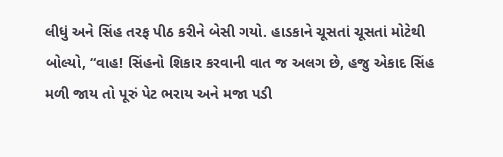લીધું અને સિંહ તરફ પીઠ કરીને બેસી ગયો. હાડકાને ચૂસતાં ચૂસતાં મોટેથી બોલ્યો, “વાહ! સિંહનો શિકાર કરવાની વાત જ અલગ છે, હજુ એકાદ સિંહ મળી જાય તો પૂરું પેટ ભરાય અને મજા પડી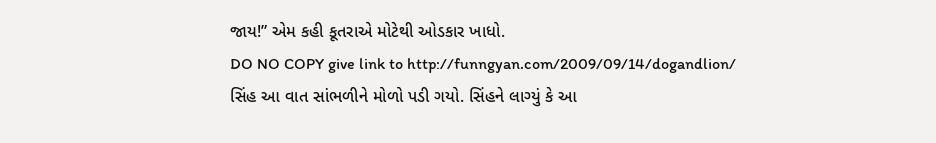જાય!” એમ કહી કૂતરાએ મોટેથી ઓડકાર ખાધો.
DO NO COPY give link to http://funngyan.com/2009/09/14/dogandlion/
સિંહ આ વાત સાંભળીને મોળો પડી ગયો. સિંહને લાગ્યું કે આ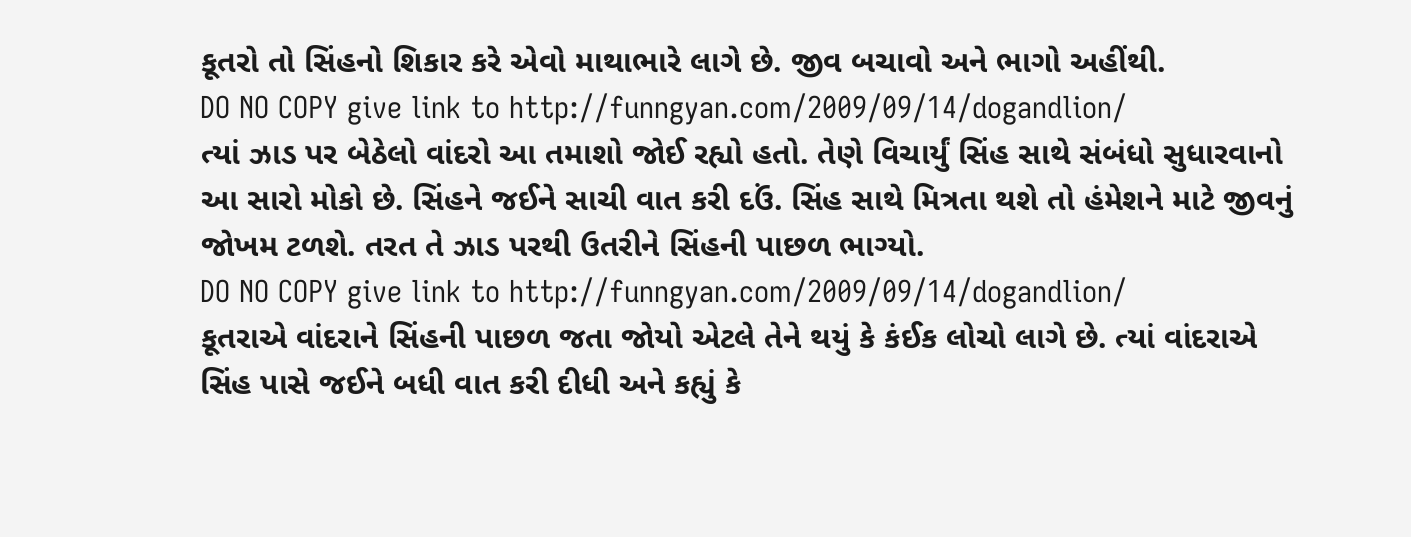કૂતરો તો સિંહનો શિકાર કરે એવો માથાભારે લાગે છે. જીવ બચાવો અને ભાગો અહીંથી.
DO NO COPY give link to http://funngyan.com/2009/09/14/dogandlion/
ત્યાં ઝાડ પર બેઠેલો વાંદરો આ તમાશો જોઈ રહ્યો હતો. તેણે વિચાર્યું સિંહ સાથે સંબંધો સુધારવાનો આ સારો મોકો છે. સિંહને જઈને સાચી વાત કરી દઉં. સિંહ સાથે મિત્રતા થશે તો હંમેશને માટે જીવનું જોખમ ટળશે. તરત તે ઝાડ પરથી ઉતરીને સિંહની પાછળ ભાગ્યો.
DO NO COPY give link to http://funngyan.com/2009/09/14/dogandlion/
કૂતરાએ વાંદરાને સિંહની પાછળ જતા જોયો એટલે તેને થયું કે કંઈક લોચો લાગે છે. ત્યાં વાંદરાએ સિંહ પાસે જઈને બધી વાત કરી દીધી અને કહ્યું કે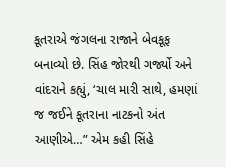કૂતરાએ જંગલના રાજાને બેવકૂફ બનાવ્યો છે. સિંહ જોરથી ગર્જ્યો અને વાંદરાને કહ્યું, ‘ચાલ મારી સાથે, હમણાં જ જઈને કૂતરાના નાટકનો અંત આણીએ…” એમ કહી સિંહે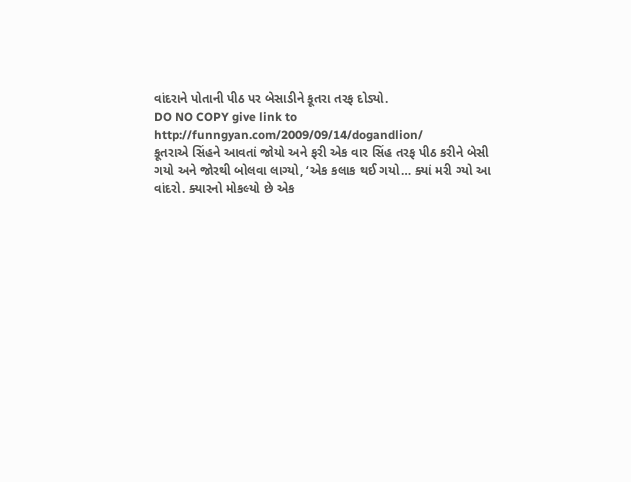વાંદરાને પોતાની પીઠ પર બેસાડીને કૂતરા તરફ દોડ્યો.
DO NO COPY give link to http://funngyan.com/2009/09/14/dogandlion/
કૂતરાએ સિંહને આવતાં જોયો અને ફરી એક વાર સિંહ તરફ પીઠ કરીને બેસી ગયો અને જોરથી બોલવા લાગ્યો, ‘એક કલાક થઈ ગયો… ક્યાં મરી ગ્યો આ વાંદરો. ક્યારનો મોકલ્યો છે એક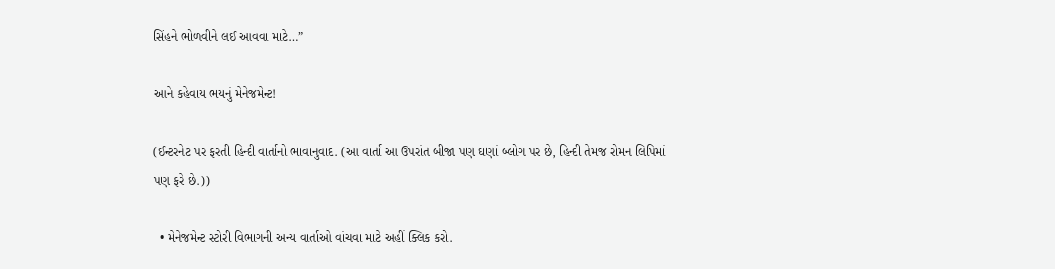સિંહને ભોળવીને લઈ આવવા માટે…”

આને કહેવાય ભયનું મેનેજમેન્ટ!

(ઈન્ટરનેટ પર ફરતી હિન્દી વાર્તાનો ભાવાનુવાદ. (આ વાર્તા આ ઉપરાંત બીજા પણ ઘણાં બ્લોગ પર છે, હિન્દી તેમજ રોમન લિપિમાં પણ ફરે છે.))

  • મેનેજમેન્ટ સ્ટોરી વિભાગની અન્ય વાર્તાઓ વાંચવા માટે અહીં ક્લિક કરો.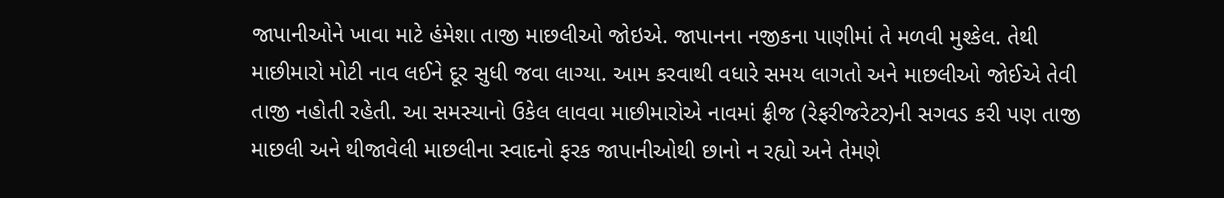જાપાનીઓને ખાવા માટે હંમેશા તાજી માછલીઓ જોઇએ. જાપાનના નજીકના પાણીમાં તે મળવી મુશ્કેલ. તેથી માછીમારો મોટી નાવ લઈને દૂર સુધી જવા લાગ્યા. આમ કરવાથી વધારે સમય લાગતો અને માછલીઓ જોઈએ તેવી તાજી નહોતી રહેતી. આ સમસ્યાનો ઉકેલ લાવવા માછીમારોએ નાવમાં ફ્રીજ (રેફરીજરેટર)ની સગવડ કરી પણ તાજી માછલી અને થીજાવેલી માછલીના સ્વાદનો ફરક જાપાનીઓથી છાનો ન રહ્યો અને તેમણે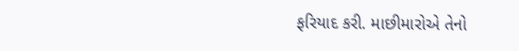ફરિયાદ કરી. માછીમારોએ તેનો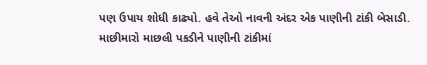પણ ઉપાય શોધી કાઢ્યો. હવે તેઓ નાવની અંદર એક પાણીની ટાંકી બેસાડી. માછીમારો માછલી પકડીને પાણીની ટાંકીમાં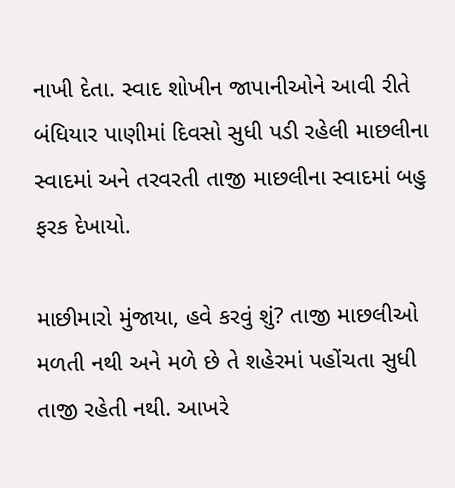નાખી દેતા. સ્વાદ શોખીન જાપાનીઓને આવી રીતે બંધિયાર પાણીમાં દિવસો સુધી પડી રહેલી માછલીના સ્વાદમાં અને તરવરતી તાજી માછલીના સ્વાદમાં બહુ ફરક દેખાયો.

માછીમારો મુંજાયા, હવે કરવું શું? તાજી માછલીઓ મળતી નથી અને મળે છે તે શહેરમાં પહોંચતા સુધી તાજી રહેતી નથી. આખરે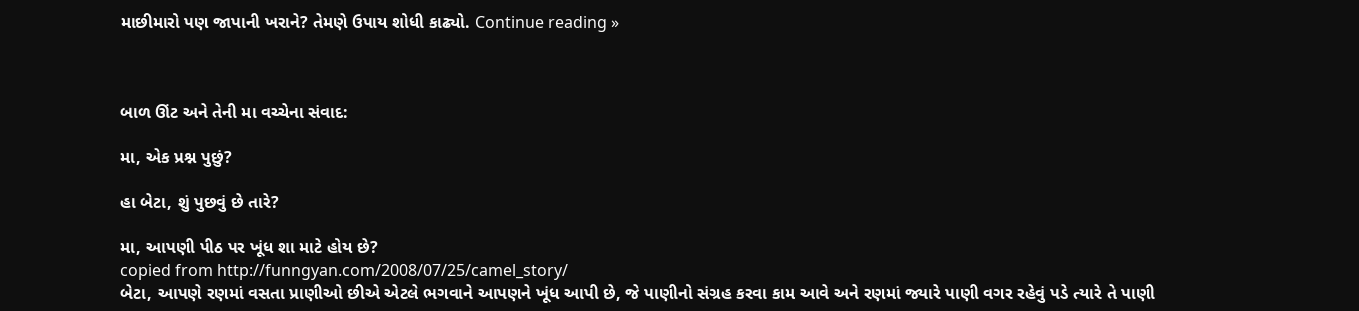માછીમારો પણ જાપાની ખરાને? તેમણે ઉપાય શોધી કાઢ્યો. Continue reading »



બાળ ઊંટ અને તેની મા વચ્ચેના સંવાદ:

મા, એક પ્રશ્ન પુછું?

હા બેટા, શું પુછવું છે તારે?

મા, આપણી પીઠ પર ખૂંધ શા માટે હોય છે?
copied from http://funngyan.com/2008/07/25/camel_story/
બેટા, આપણે રણમાં વસતા પ્રાણીઓ છીએ એટલે ભગવાને આપણને ખૂંધ આપી છે, જે પાણીનો સંગ્રહ કરવા કામ આવે અને રણમાં જ્યારે પાણી વગર રહેવું પડે ત્યારે તે પાણી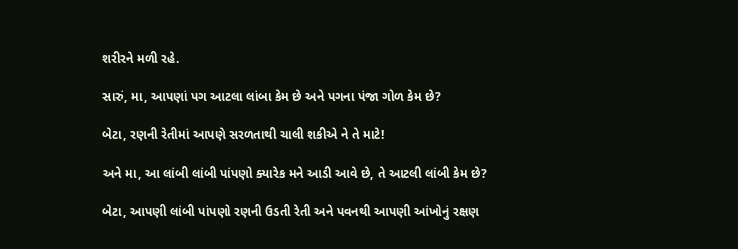શરીરને મળી રહે.

સારું, મા, આપણાં પગ આટલા લાંબા કેમ છે અને પગના પંજા ગોળ કેમ છે?

બેટા, રણની રેતીમાં આપણે સરળતાથી ચાલી શકીએ ને તે માટે!

અને મા, આ લાંબી લાંબી પાંપણો ક્યારેક મને આડી આવે છે, તે આટલી લાંબી કેમ છે?

બેટા, આપણી લાંબી પાંપણો રણની ઉડતી રેતી અને પવનથી આપણી આંખોનું રક્ષણ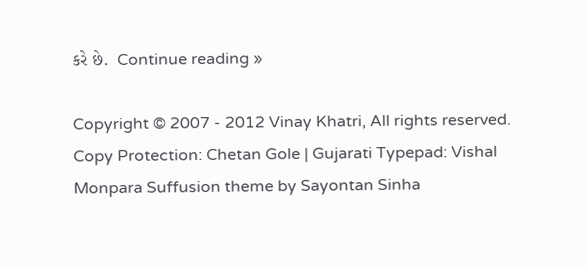કરે છે.  Continue reading »

Copyright © 2007 - 2012 Vinay Khatri, All rights reserved. Copy Protection: Chetan Gole | Gujarati Typepad: Vishal Monpara Suffusion theme by Sayontan Sinha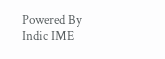Powered By Indic IME